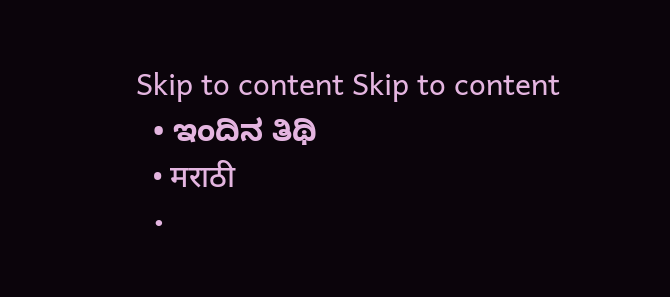Skip to content Skip to content
  • ಇಂದಿನ ತಿಥಿ
  • मराठी
  •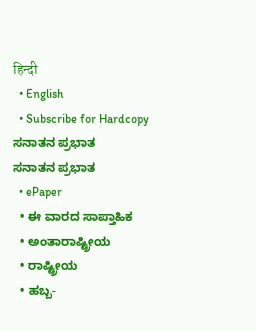हिन्दी
  • English
  • Subscribe for Hardcopy
ಸನಾತನ ಪ್ರಭಾತ
ಸನಾತನ ಪ್ರಭಾತ
  • ePaper
  • ಈ ವಾರದ ಸಾಪ್ತಾಹಿಕ
  • ಅಂತಾರಾಷ್ಟ್ರೀಯ
  • ರಾಷ್ಟ್ರೀಯ
  • ಹಬ್ಬ-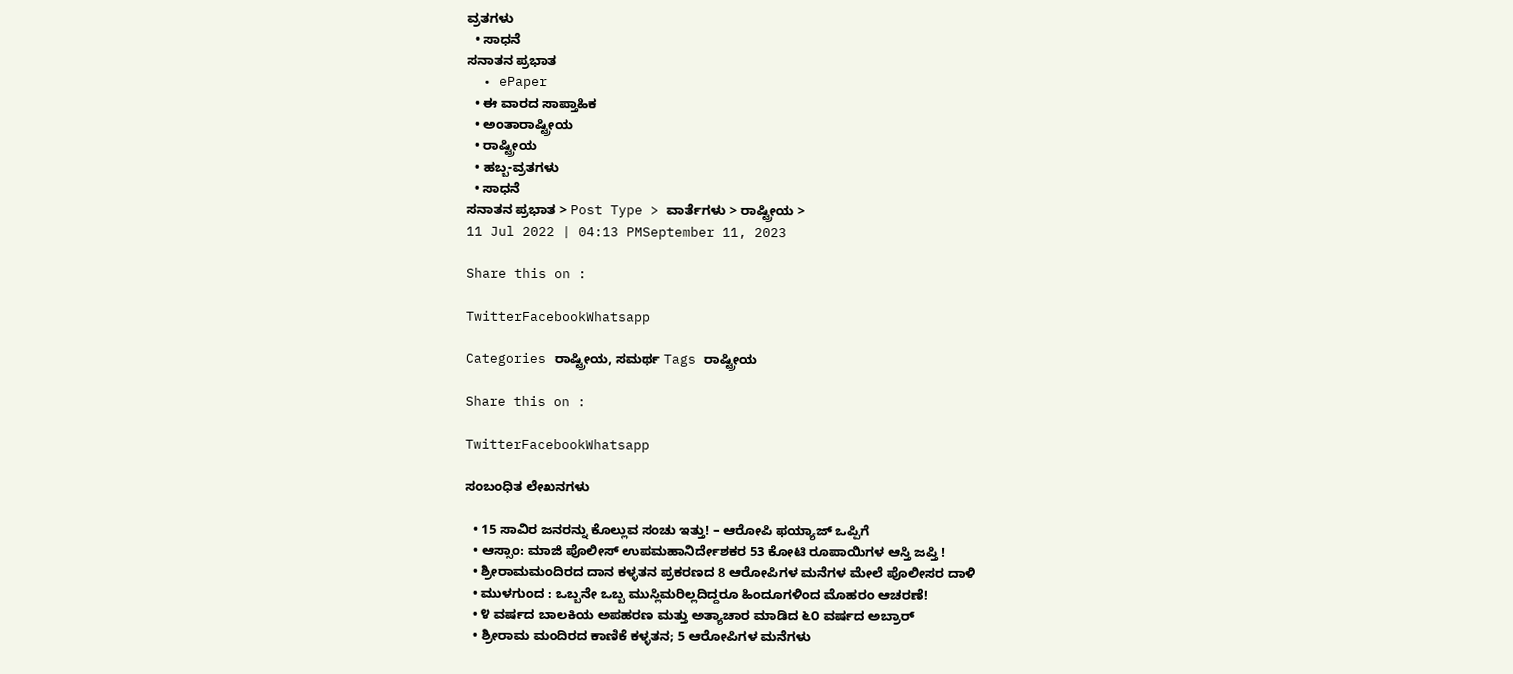ವ್ರತಗಳು
  • ಸಾಧನೆ
ಸನಾತನ ಪ್ರಭಾತ
  • ePaper
  • ಈ ವಾರದ ಸಾಪ್ತಾಹಿಕ
  • ಅಂತಾರಾಷ್ಟ್ರೀಯ
  • ರಾಷ್ಟ್ರೀಯ
  • ಹಬ್ಬ-ವ್ರತಗಳು
  • ಸಾಧನೆ
ಸನಾತನ ಪ್ರಭಾತ > Post Type > ವಾರ್ತೆಗಳು > ರಾಷ್ಟ್ರೀಯ >
11 Jul 2022 | 04:13 PMSeptember 11, 2023

Share this on :

TwitterFacebookWhatsapp

Categories ರಾಷ್ಟ್ರೀಯ, ಸಮರ್ಥ Tags ರಾಷ್ಟ್ರೀಯ

Share this on :

TwitterFacebookWhatsapp

ಸಂಬಂಧಿತ ಲೇಖನಗಳು

  • 15 ಸಾವಿರ ಜನರನ್ನು ಕೊಲ್ಲುವ ಸಂಚು ಇತ್ತು! – ಆರೋಪಿ ಫಯ್ಯಾಜ್ ಒಪ್ಪಿಗೆ
  • ಆಸ್ಸಾಂ: ಮಾಜಿ ಪೊಲೀಸ್ ಉಪಮಹಾನಿರ್ದೇಶಕರ 53 ಕೋಟಿ ರೂಪಾಯಿಗಳ ಆಸ್ತಿ ಜಪ್ತಿ !
  • ಶ್ರೀರಾಮಮಂದಿರದ ದಾನ ಕಳ್ಳತನ ಪ್ರಕರಣದ 8 ಆರೋಪಿಗಳ ಮನೆಗಳ ಮೇಲೆ ಪೊಲೀಸರ ದಾಳಿ
  • ಮುಳಗುಂದ : ಒಬ್ಬನೇ ಒಬ್ಬ ಮುಸ್ಲಿಮರಿಲ್ಲದಿದ್ದರೂ ಹಿಂದೂಗಳಿಂದ ಮೊಹರಂ ಆಚರಣೆ!
  • ೪ ವರ್ಷದ ಬಾಲಕಿಯ ಅಪಹರಣ ಮತ್ತು ಅತ್ಯಾಚಾರ ಮಾಡಿದ ೬೦ ವರ್ಷದ ಅಬ್ರಾರ್
  • ಶ್ರೀರಾಮ ಮಂದಿರದ ಕಾಣಿಕೆ ಕಳ್ಳತನ; 5 ಆರೋಪಿಗಳ ಮನೆಗಳು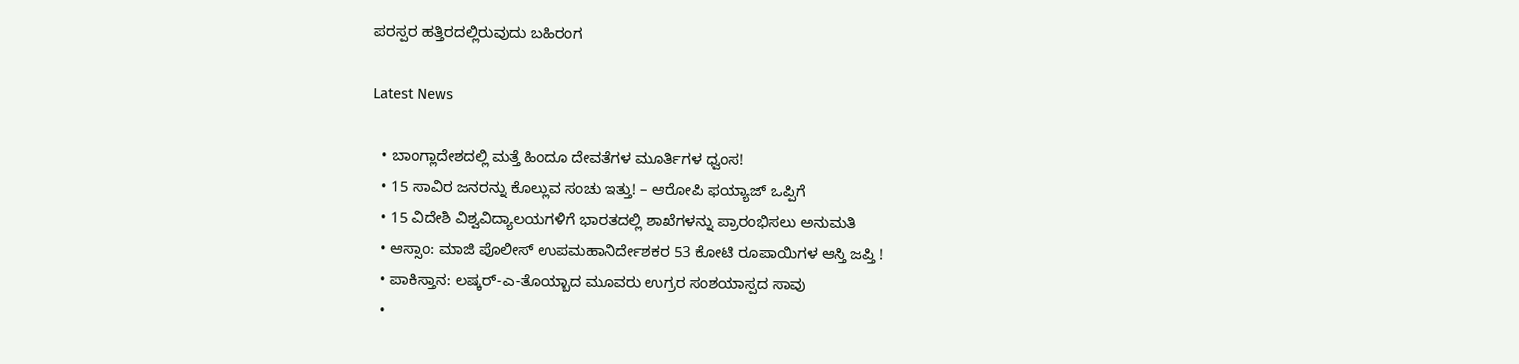ಪರಸ್ಪರ ಹತ್ತಿರದಲ್ಲಿರುವುದು ಬಹಿರಂಗ

Latest News

  • ಬಾಂಗ್ಲಾದೇಶದಲ್ಲಿ ಮತ್ತೆ ಹಿಂದೂ ದೇವತೆಗಳ ಮೂರ್ತಿಗಳ ಧ್ವಂಸ!
  • 15 ಸಾವಿರ ಜನರನ್ನು ಕೊಲ್ಲುವ ಸಂಚು ಇತ್ತು! – ಆರೋಪಿ ಫಯ್ಯಾಜ್ ಒಪ್ಪಿಗೆ
  • 15 ವಿದೇಶಿ ವಿಶ್ವವಿದ್ಯಾಲಯಗಳಿಗೆ ಭಾರತದಲ್ಲಿ ಶಾಖೆಗಳನ್ನು ಪ್ರಾರಂಭಿಸಲು ಅನುಮತಿ
  • ಆಸ್ಸಾಂ: ಮಾಜಿ ಪೊಲೀಸ್ ಉಪಮಹಾನಿರ್ದೇಶಕರ 53 ಕೋಟಿ ರೂಪಾಯಿಗಳ ಆಸ್ತಿ ಜಪ್ತಿ !
  • ಪಾಕಿಸ್ತಾನ: ಲಷ್ಕರ್-ಎ-ತೊಯ್ಬಾದ ಮೂವರು ಉಗ್ರರ ಸಂಶಯಾಸ್ಪದ ಸಾವು
  •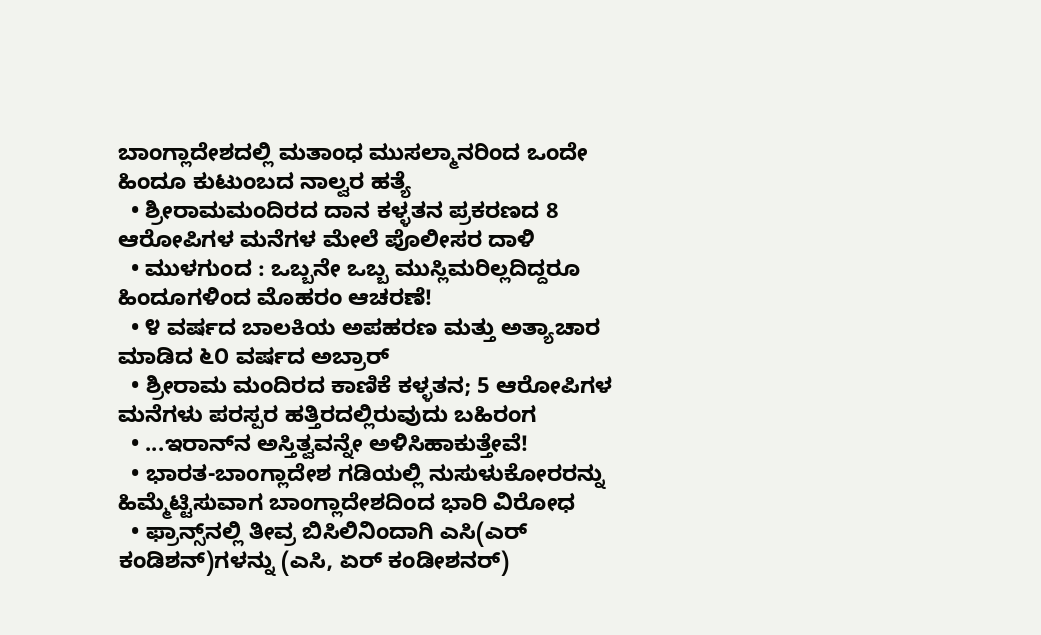ಬಾಂಗ್ಲಾದೇಶದಲ್ಲಿ ಮತಾಂಧ ಮುಸಲ್ಮಾನರಿಂದ ಒಂದೇ ಹಿಂದೂ ಕುಟುಂಬದ ನಾಲ್ವರ ಹತ್ಯೆ
  • ಶ್ರೀರಾಮಮಂದಿರದ ದಾನ ಕಳ್ಳತನ ಪ್ರಕರಣದ 8 ಆರೋಪಿಗಳ ಮನೆಗಳ ಮೇಲೆ ಪೊಲೀಸರ ದಾಳಿ
  • ಮುಳಗುಂದ : ಒಬ್ಬನೇ ಒಬ್ಬ ಮುಸ್ಲಿಮರಿಲ್ಲದಿದ್ದರೂ ಹಿಂದೂಗಳಿಂದ ಮೊಹರಂ ಆಚರಣೆ!
  • ೪ ವರ್ಷದ ಬಾಲಕಿಯ ಅಪಹರಣ ಮತ್ತು ಅತ್ಯಾಚಾರ ಮಾಡಿದ ೬೦ ವರ್ಷದ ಅಬ್ರಾರ್
  • ಶ್ರೀರಾಮ ಮಂದಿರದ ಕಾಣಿಕೆ ಕಳ್ಳತನ; 5 ಆರೋಪಿಗಳ ಮನೆಗಳು ಪರಸ್ಪರ ಹತ್ತಿರದಲ್ಲಿರುವುದು ಬಹಿರಂಗ
  • ...ಇರಾನ್‌ನ ಅಸ್ತಿತ್ವವನ್ನೇ ಅಳಿಸಿಹಾಕುತ್ತೇವೆ!
  • ಭಾರತ-ಬಾಂಗ್ಲಾದೇಶ ಗಡಿಯಲ್ಲಿ ನುಸುಳುಕೋರರನ್ನು ಹಿಮ್ಮೆಟ್ಟಿಸುವಾಗ ಬಾಂಗ್ಲಾದೇಶದಿಂದ ಭಾರಿ ವಿರೋಧ
  • ಫ್ರಾನ್ಸ್‌ನಲ್ಲಿ ತೀವ್ರ ಬಿಸಿಲಿನಿಂದಾಗಿ ಎಸಿ(ಎರ್ ಕಂಡಿಶನ್)ಗಳನ್ನು (ಎಸಿ, ಏರ್ ಕಂಡೀಶನರ್)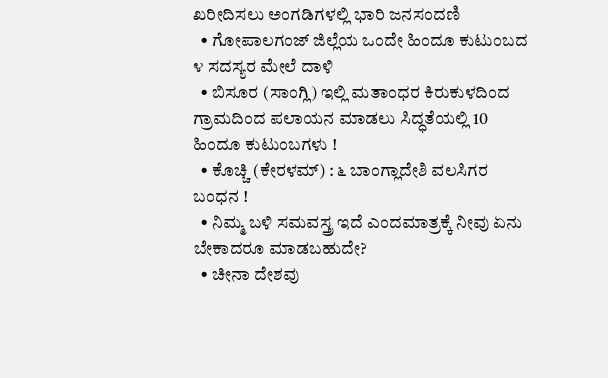ಖರೀದಿಸಲು ಅಂಗಡಿಗಳಲ್ಲಿ ಭಾರಿ ಜನಸಂದಣಿ
  • ಗೋಪಾಲಗಂಜ್ ಜಿಲ್ಲೆಯ ಒಂದೇ ಹಿಂದೂ ಕುಟುಂಬದ ೪ ಸದಸ್ಯರ ಮೇಲೆ ದಾಳಿ
  • ಬಿಸೂರ (ಸಾಂಗ್ಲಿ) ಇಲ್ಲಿ ಮತಾಂಧರ ಕಿರುಕುಳದಿಂದ ಗ್ರಾಮದಿಂದ ಪಲಾಯನ ಮಾಡಲು ಸಿದ್ಧತೆಯಲ್ಲಿ 10 ಹಿಂದೂ ಕುಟುಂಬಗಳು !
  • ಕೊಚ್ಚಿ (ಕೇರಳಮ್‌) : ೬ ಬಾಂಗ್ಲಾದೇಶಿ ವಲಸಿಗರ ಬಂಧನ !
  • ನಿಮ್ಮ ಬಳಿ ಸಮವಸ್ತ್ರ ಇದೆ ಎಂದಮಾತ್ರಕ್ಕೆ ನೀವು ಏನು ಬೇಕಾದರೂ ಮಾಡಬಹುದೇ?
  • ಚೀನಾ ದೇಶವು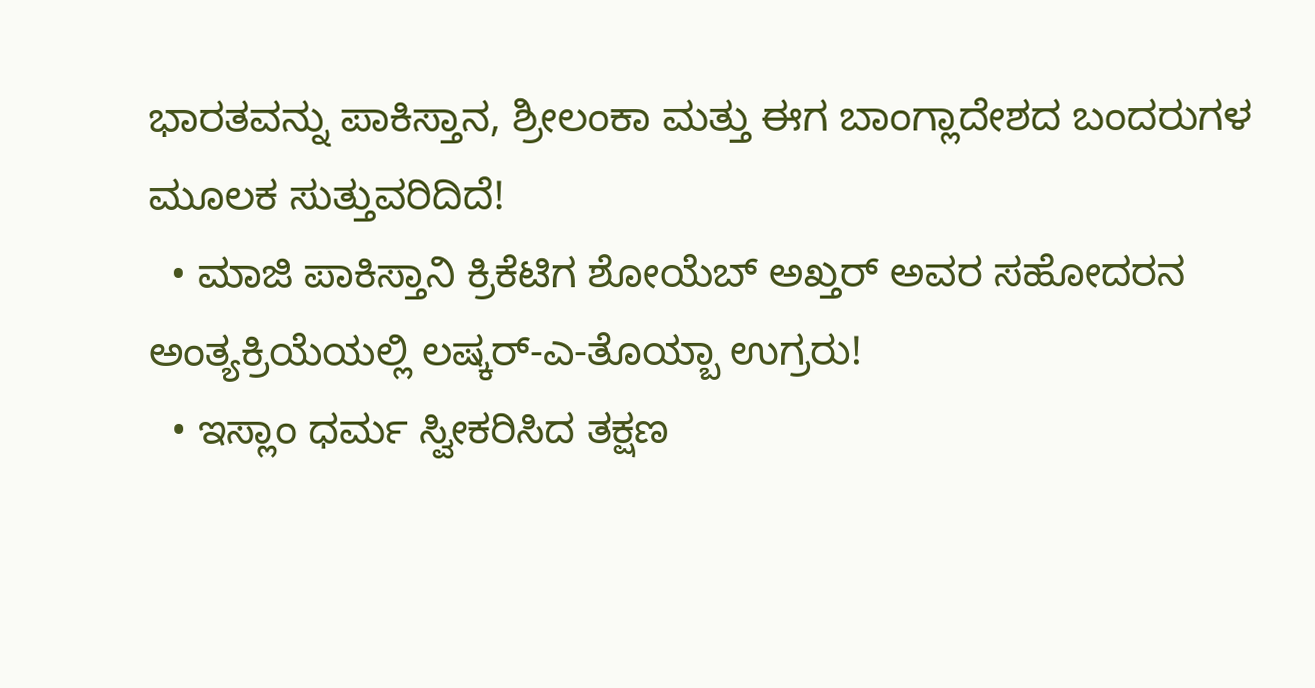ಭಾರತವನ್ನು ಪಾಕಿಸ್ತಾನ, ಶ್ರೀಲಂಕಾ ಮತ್ತು ಈಗ ಬಾಂಗ್ಲಾದೇಶದ ಬಂದರುಗಳ ಮೂಲಕ ಸುತ್ತುವರಿದಿದೆ!
  • ಮಾಜಿ ಪಾಕಿಸ್ತಾನಿ ಕ್ರಿಕೆಟಿಗ ಶೋಯೆಬ್ ಅಖ್ತರ್ ಅವರ ಸಹೋದರನ ಅಂತ್ಯಕ್ರಿಯೆಯಲ್ಲಿ ಲಷ್ಕರ್-ಎ-ತೊಯ್ಬಾ ಉಗ್ರರು!
  • ಇಸ್ಲಾಂ ಧರ್ಮ ಸ್ವೀಕರಿಸಿದ ತಕ್ಷಣ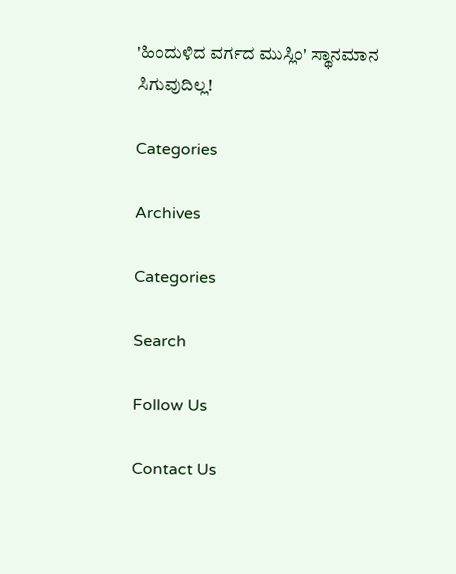'ಹಿಂದುಳಿದ ವರ್ಗದ ಮುಸ್ಲಿಂ' ಸ್ಥಾನಮಾನ ಸಿಗುವುದಿಲ್ಲ!

Categories

Archives

Categories

Search

Follow Us

Contact Us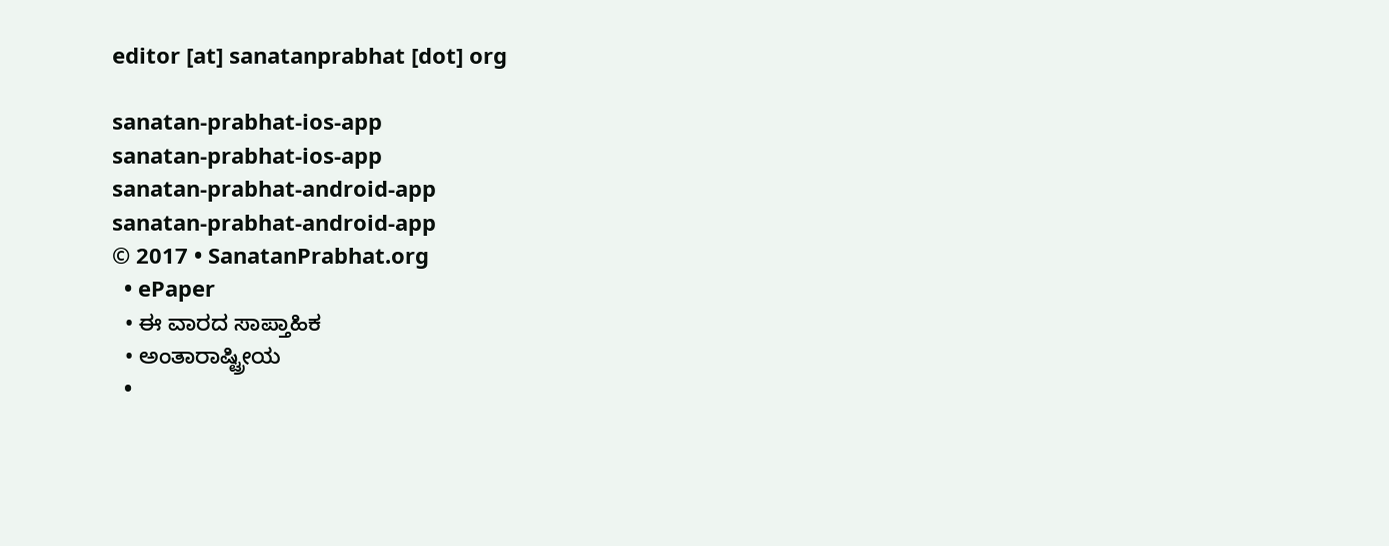editor [at] sanatanprabhat [dot] org

sanatan-prabhat-ios-app
sanatan-prabhat-ios-app
sanatan-prabhat-android-app
sanatan-prabhat-android-app
© 2017 • SanatanPrabhat.org
  • ePaper
  • ಈ ವಾರದ ಸಾಪ್ತಾಹಿಕ
  • ಅಂತಾರಾಷ್ಟ್ರೀಯ
  •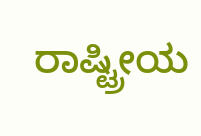ರಾಷ್ಟ್ರೀಯ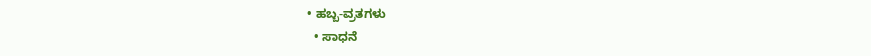• ಹಬ್ಬ-ವ್ರತಗಳು
  • ಸಾಧನೆ